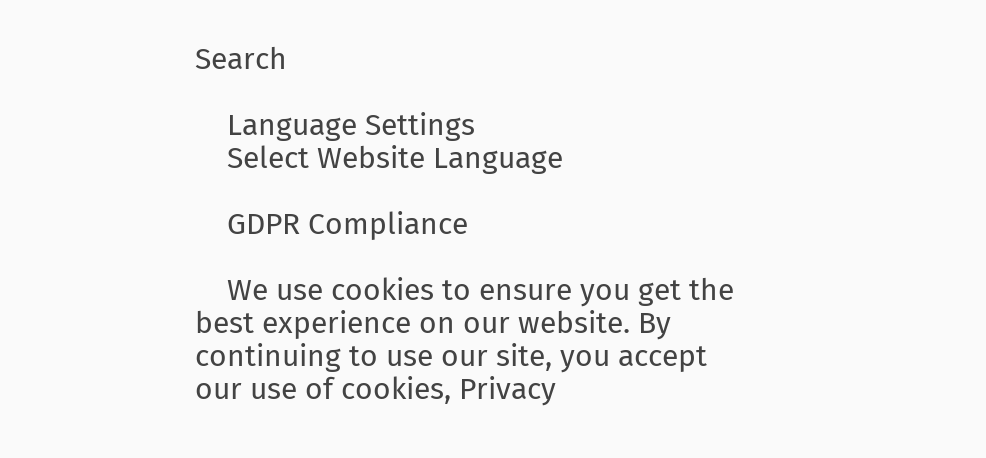Search

    Language Settings
    Select Website Language

    GDPR Compliance

    We use cookies to ensure you get the best experience on our website. By continuing to use our site, you accept our use of cookies, Privacy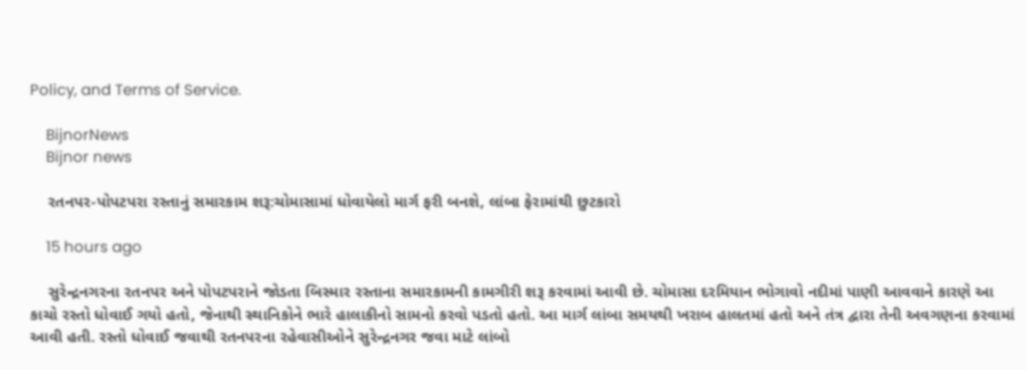Policy, and Terms of Service.

    BijnorNews
    Bijnor news

    રતનપર-પોપટપરા રસ્તાનું સમારકામ શરૂ:ચોમાસામાં ધોવાયેલો માર્ગ ફરી બનશે, લાંબા ફેરામાંથી છુટકારો

    15 hours ago

    સુરેન્દ્રનગરના રતનપર અને પોપટપરાને જોડતા બિસ્માર રસ્તાના સમારકામની કામગીરી શરૂ કરવામાં આવી છે. ચોમાસા દરમિયાન ભોગાવો નદીમાં પાણી આવવાને કારણે આ કાચો રસ્તો ધોવાઈ ગયો હતો, જેનાથી સ્થાનિકોને ભારે હાલાકીનો સામનો કરવો પડતો હતો. આ માર્ગ લાંબા સમયથી ખરાબ હાલતમાં હતો અને તંત્ર દ્વારા તેની અવગણના કરવામાં આવી હતી. રસ્તો ધોવાઈ જવાથી રતનપરના રહેવાસીઓને સુરેન્દ્રનગર જવા માટે લાંબો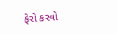ફેરો કરવો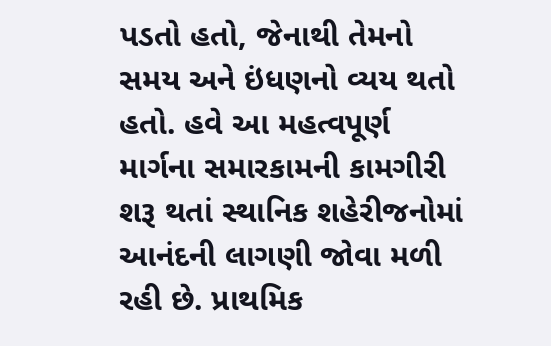પડતો હતો, જેનાથી તેમનો સમય અને ઇંધણનો વ્યય થતો હતો. હવે આ મહત્વપૂર્ણ માર્ગના સમારકામની કામગીરી શરૂ થતાં સ્થાનિક શહેરીજનોમાં આનંદની લાગણી જોવા મળી રહી છે. પ્રાથમિક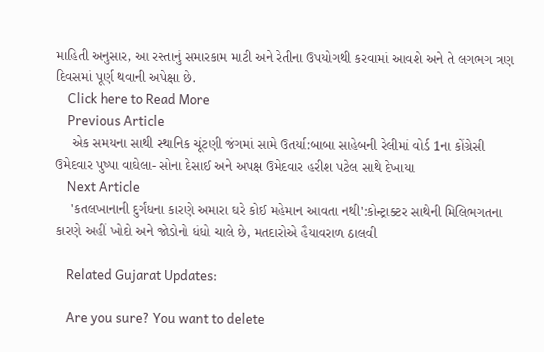માહિતી અનુસાર, આ રસ્તાનું સમારકામ માટી અને રેતીના ઉપયોગથી કરવામાં આવશે અને તે લગભગ ત્રણ દિવસમાં પૂર્ણ થવાની અપેક્ષા છે.
    Click here to Read More
    Previous Article
    એક સમયના સાથી સ્થાનિક ચૂંટણી જંગમાં સામે ઉતર્યા:બાબા સાહેબની રેલીમાં વોર્ડ 1ના કોંગ્રેસી ઉમેદવાર પુષ્પા વાઘેલા- સોના દેસાઈ અને અપક્ષ ઉમેદવાર હરીશ પટેલ સાથે દેખાયા
    Next Article
    'કતલખાનાની દુર્ગંધના કારણે અમારા ઘરે કોઈ મહેમાન આવતા નથી':કોન્ટ્રાક્ટર સાથેની મિલિભગતના કારણે અહીં ખોદો અને જોડોનો ધંધો ચાલે છે, મતદારોએ હૈયાવરાળ ઠાલવી

    Related Gujarat Updates:

    Are you sure? You want to delete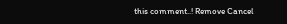this comment..! Remove Cancel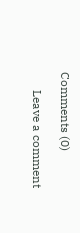Comments (0)

      Leave a comment